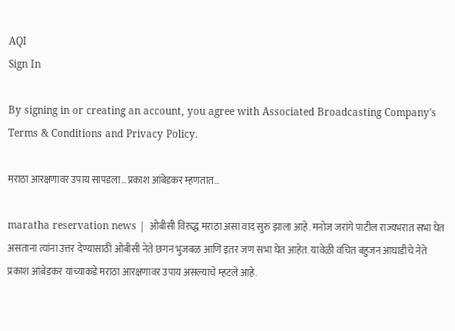AQI
Sign In

By signing in or creating an account, you agree with Associated Broadcasting Company's Terms & Conditions and Privacy Policy.

मराठा आरक्षणावर उपाय सापडला…प्रकाश आंबेडकर म्हणतात…

maratha reservation news | ओबीसी विरुद्ध मराठा असा वाद सुरु झाला आहे. मनोज जरांगे पाटील राज्यभरात सभा घेत असताना त्यांना उत्तर देण्यासाठी ओबीसी नेते छगन भुजबळ आणि इतर जण सभा घेत आहेत. यावेळी वंचित बहुजन आघाडीचे नेते प्रकाश आंबेडकर यांच्याकडे मराठा आरक्षणावर उपाय असल्याचे म्हटले आहे.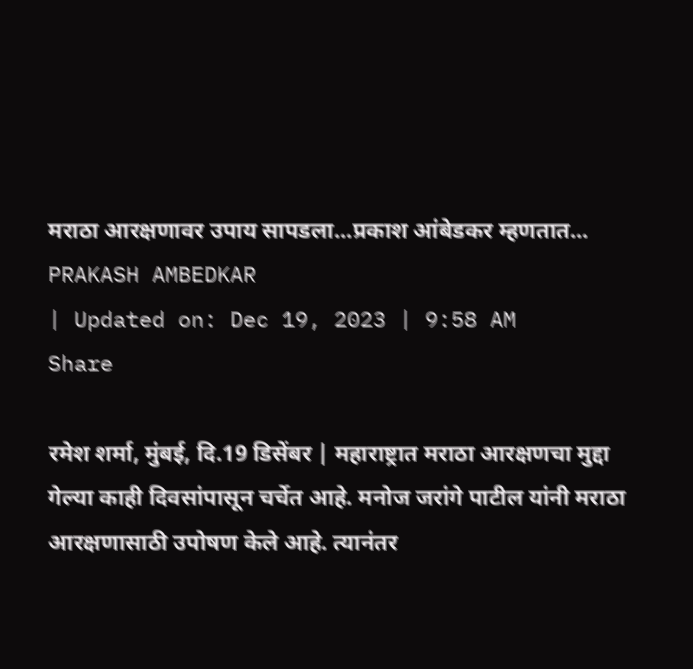मराठा आरक्षणावर उपाय सापडला...प्रकाश आंबेडकर म्हणतात...
PRAKASH AMBEDKAR
| Updated on: Dec 19, 2023 | 9:58 AM
Share

रमेश शर्मा, मुंबई, दि.19 डिसेंबर | महाराष्ट्रात मराठा आरक्षणचा मुद्दा गेल्या काही दिवसांपासून चर्चेत आहे. मनोज जरांगे पाटील यांनी मराठा आरक्षणासाठी उपोषण केले आहे. त्यानंतर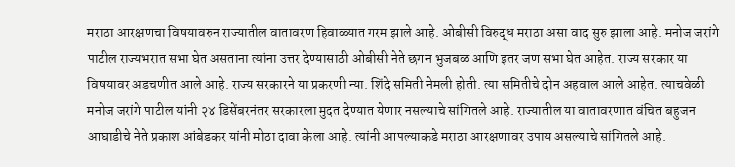मराठा आरक्षणचा विषयावरुन राज्यातील वातावरण हिवाळ्यात गरम झाले आहे. ओबीसी विरुद्ध मराठा असा वाद सुरु झाला आहे. मनोज जरांगे पाटील राज्यभरात सभा घेत असताना त्यांना उत्तर देण्यासाठी ओबीसी नेते छगन भुजबळ आणि इतर जण सभा घेत आहेत. राज्य सरकार या विषयावर अडचणीत आले आहे. राज्य सरकारने या प्रकरणी न्या. शिंदे समिती नेमली होती. त्या समितीचे दोन अहवाल आले आहेत. त्याचवेळी मनोज जरांगे पाटील यांनी २४ डिसेंबरनंतर सरकारला मुदत देण्यात येणार नसल्याचे सांगितले आहे. राज्यातील या वातावरणात वंचित बहुजन आघाडीचे नेते प्रकाश आंबेडकर यांनी मोठा दावा केला आहे. त्यांनी आपल्याकडे मराठा आरक्षणावर उपाय असल्याचे सांगितले आहे.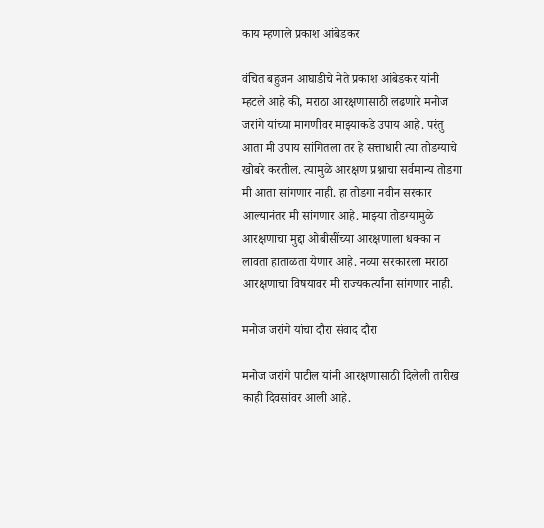काय म्हणाले प्रकाश आंबेडकर

वंचित बहुजन आघाडीचे नेते प्रकाश आंबेडकर यांनी म्हटले आहे की, मराठा आरक्षणासाठी लढणारे मनोज जरांगे यांच्या मागणीवर माझ्याकडे उपाय आहे. परंतु आता मी उपाय सांगितला तर हे सत्ताधारी त्या तोडग्याचे खोबरे करतील. त्यामुळे आरक्षण प्रश्नाचा सर्वमान्य तोडगा मी आता सांगणार नाही. हा तोडगा नवीन सरकार आल्यानंतर मी सांगणार आहे. माझ्या तोडग्यामुळे आरक्षणाचा मुद्दा ओबीसींच्या आरक्षणाला धक्का न लावता हाताळता येणार आहे. नव्या सरकारला मराठा आरक्षणाचा विषयावर मी राज्यकर्त्यांना सांगणार नाही.

मनोज जरांगे यांचा दौरा संवाद दौरा

मनोज जरांगे पाटील यांनी आरक्षणासाठी दिलेली तारीख काही दिवसांवर आली आहे.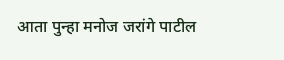आता पुन्हा मनोज जरांगे पाटील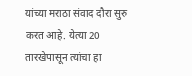यांच्या मराठा संवाद दौरा सुरु करत आहे. येत्या 20 तारखेपासून त्यांचा हा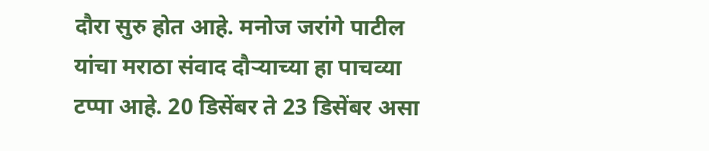दौरा सुरु होत आहे. मनोज जरांगे पाटील यांचा मराठा संवाद दौऱ्याच्या हा पाचव्या टप्पा आहे. 20 डिसेंबर ते 23 डिसेंबर असा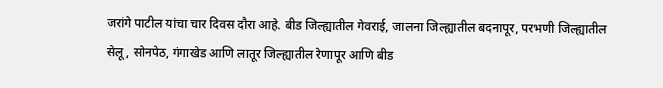जरांगे पाटील यांचा चार दिवस दौरा आहे. बीड जिल्ह्यातील गेवराई, जालना जिल्ह्यातील बदनापूर, परभणी जिल्ह्यातील सेलू, सोनपेठ, गंगाखेड आणि लातूर जिल्ह्यातील रेणापूर आणि बीड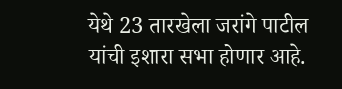येथे 23 तारखेला जरांगे पाटील यांची इशारा सभा होणार आहे.